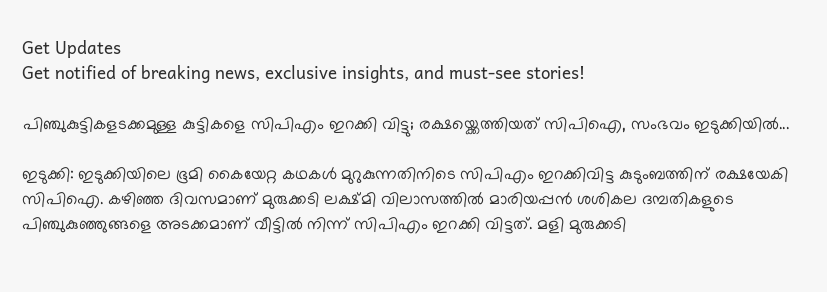Get Updates
Get notified of breaking news, exclusive insights, and must-see stories!

പിഞ്ചുകുട്ടികളടക്കമുള്ള കുട്ടികളെ സിപിഎം ഇറക്കി വിട്ടു; രക്ഷയ്ക്കെത്തിയത് സിപിഐ, സംഭവം ഇടുക്കിയിൽ...

ഇടുക്കി: ഇടുക്കിയിലെ ഭൂമി കൈയേറ്റ കഥകള്‍ മുറുകുന്നതിനിടെ സിപിഎം ഇറക്കിവിട്ട കുടുംബത്തിന് രക്ഷയേകി സിപിഐ. കഴിഞ്ഞ ദിവസമാണ് മുരുക്കടി ലക്ഷ്മി വിലാസത്തിൽ മാരിയപ്പൻ ശശികല ദമ്പതികളുടെ പിഞ്ചുകുഞ്ഞുങ്ങളെ അടക്കമാണ് വീട്ടിൽ നിന്ന് സിപിഎം ഇറക്കി വിട്ടത്. മളി മുരുക്കടി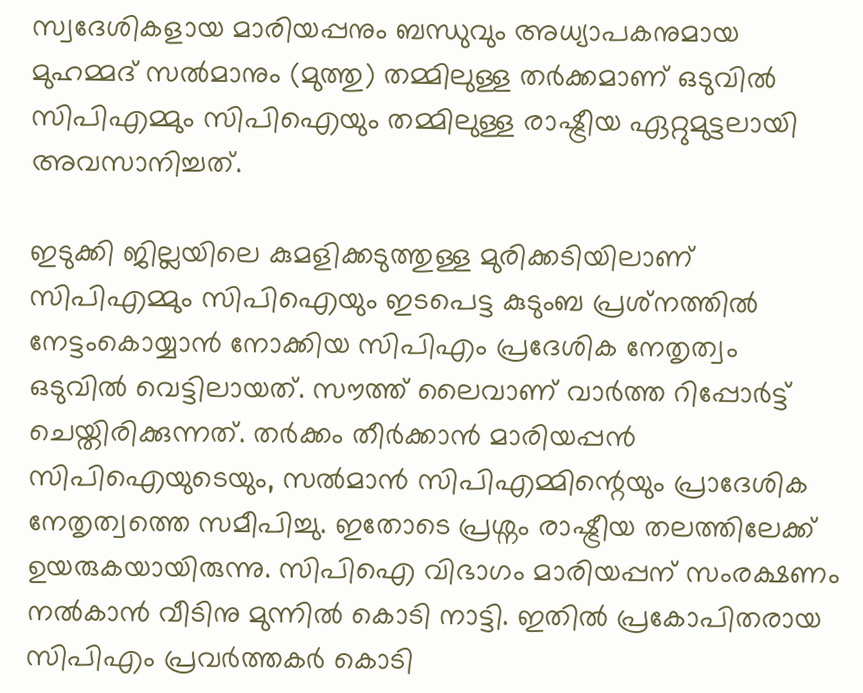സ്വദേശികളായ മാരിയപ്പനും ബന്ധുവും അധ്യാപകനുമായ മുഹമ്മദ് സല്‍മാനും (മുത്തു) തമ്മിലുള്ള തര്‍ക്കമാണ് ഒടുവില്‍ സിപിഎമ്മും സിപിഐയും തമ്മിലുള്ള രാഷ്ട്രീയ ഏറ്റുമുട്ടലായി അവസാനിച്ചത്.

ഇടുക്കി ജില്ലയിലെ കുമളിക്കടുത്തുള്ള മുരിക്കടിയിലാണ് സിപിഎമ്മും സിപിഐയും ഇടപെട്ട കുടുംബ പ്രശ്‌നത്തില്‍ നേട്ടംകൊയ്യാന്‍ നോക്കിയ സിപിഎം പ്രദേശിക നേതൃത്വം ഒടുവില്‍ വെട്ടിലായത്. സൗത്ത് ലൈവാണ് വാർത്ത റിപ്പോർട്ട് ചെയ്തിരിക്കുന്നത്. തര്‍ക്കം തീര്‍ക്കാന്‍ മാരിയപ്പന്‍ സിപിഐയുടെയും, സല്‍മാന്‍ സിപിഎമ്മിന്റെയും പ്രാദേശിക നേതൃത്വത്തെ സമീപിച്ചു. ഇതോടെ പ്രശ്നം രാഷ്ട്രീയ തലത്തിലേക്ക് ഉയരുകയായിരുന്നു. സിപിഐ വിഭാഗം മാരിയപ്പന് സംരക്ഷണം നല്‍കാന്‍ വീടിനു മുന്നില്‍ കൊടി നാട്ടി. ഇതിൽ പ്രകോപിതരായ സിപിഎം പ്രവര്‍ത്തകര്‍ കൊടി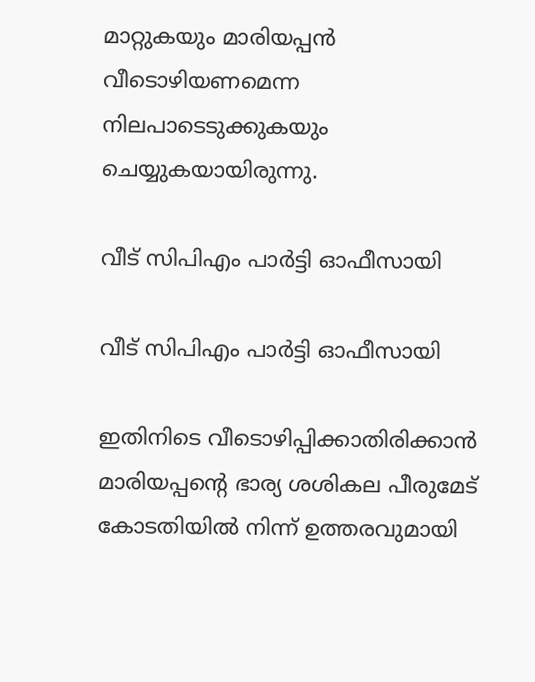മാറ്റുകയും മാരിയപ്പന്‍ വീടൊഴിയണമെന്ന നിലപാടെടുക്കുകയും ചെയ്യുകയായിരുന്നു.

വീട് സിപിഎം പാർട്ടി ഓഫീസായി

വീട് സിപിഎം പാർട്ടി ഓഫീസായി

ഇതിനിടെ വീടൊഴിപ്പിക്കാതിരിക്കാന്‍ മാരിയപ്പന്റെ ഭാര്യ ശശികല പീരുമേട് കോടതിയില്‍ നിന്ന് ഉത്തരവുമായി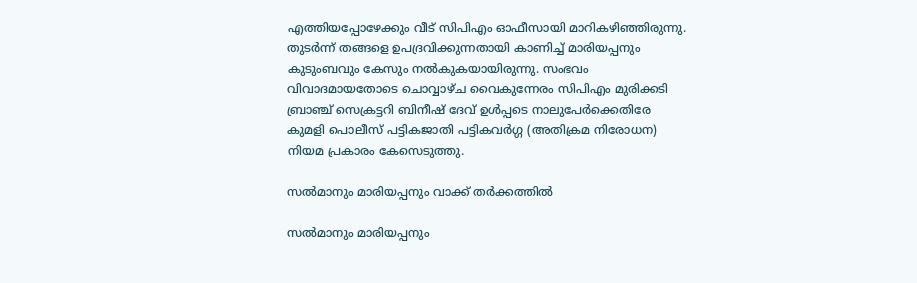എത്തിയപ്പോഴേക്കും വീട് സിപിഎം ഓഫീസായി മാറികഴിഞ്ഞിരുന്നു. തുടർന്ന് തങ്ങളെ ഉപദ്രവിക്കുന്നതായി കാണിച്ച് മാരിയപ്പനും കുടുംബവും കേസും നൽകുകയായിരുന്നു. സംഭവം വിവാദമായതോടെ ചൊവ്വാഴ്ച വൈകുന്നേരം സിപിഎം മുരിക്കടി ബ്രാഞ്ച് സെക്രട്ടറി ബിനീഷ് ദേവ് ഉള്‍പ്പടെ നാലുപേര്‍ക്കെതിരേ കുമളി പൊലീസ് പട്ടികജാതി പട്ടികവര്‍ഗ്ഗ (അതിക്രമ നിരോധന) നിയമ പ്രകാരം കേസെടുത്തു.

സൽമാനും മാരിയപ്പനും വാക്ക് തർക്കത്തിൽ

സൽമാനും മാരിയപ്പനും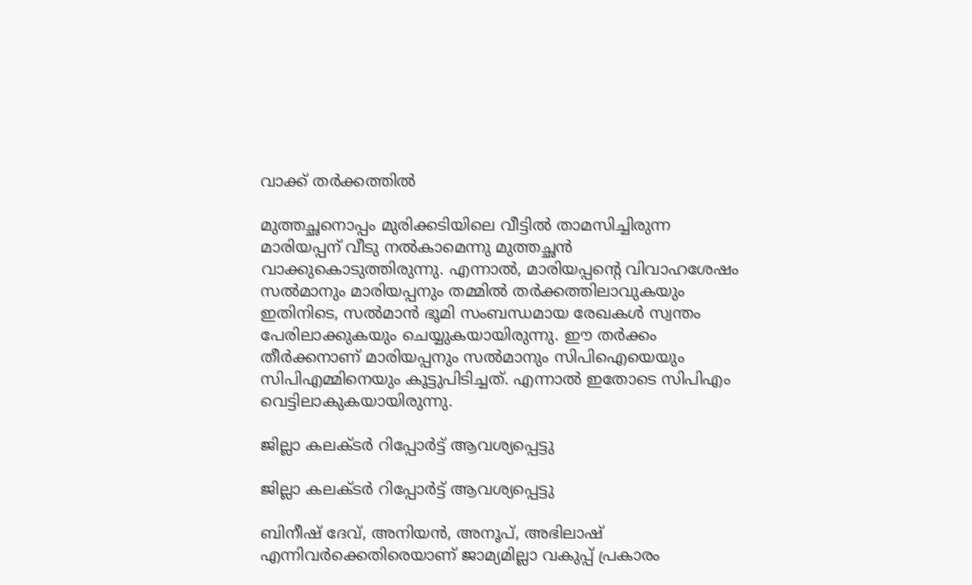വാക്ക് തർക്കത്തിൽ

മുത്തച്ഛനൊപ്പം മുരിക്കടിയിലെ വീട്ടില്‍ താമസിച്ചിരുന്ന മാരിയപ്പന് വീടു നല്‍കാമെന്നു മുത്തച്ഛന്‍ വാക്കുകൊടുത്തിരുന്നു. എന്നാല്‍, മാരിയപ്പന്റെ വിവാഹശേഷം സല്‍മാനും മാരിയപ്പനും തമ്മില്‍ തര്‍ക്കത്തിലാവുകയും ഇതിനിടെ, സല്‍മാന്‍ ഭൂമി സംബന്ധമായ രേഖകള്‍ സ്വന്തം പേരിലാക്കുകയും ചെയ്യുകയായിരുന്നു. ഈ തർക്കം തീർക്കനാണ് മാരിയപ്പനും സൽമാനും സിപിഐയെയും സിപിഎമ്മിനെയും കൂട്ടുപിടിച്ചത്. എന്നാൽ ഇതോടെ സിപിഎം വെട്ടിലാകുകയായിരുന്നു.

ജില്ലാ കലക്ടർ റിപ്പോർട്ട് ആവശ്യപ്പെട്ടു

ജില്ലാ കലക്ടർ റിപ്പോർട്ട് ആവശ്യപ്പെട്ടു

ബിനീഷ് ദേവ്, അനിയന്‍, അനൂപ്, അഭിലാഷ് എന്നിവര്‍ക്കെതിരെയാണ് ജാമ്യമില്ലാ വകുപ്പ് പ്രകാരം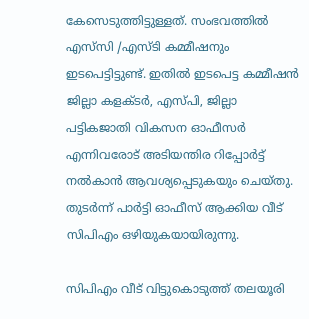കേസെടുത്തിട്ടുള്ളത്. സംഭവത്തില്‍ എസ്‌സി /എസ്ടി കമ്മീഷനും ഇടപെട്ടിട്ടുണ്ട്. ഇതില്‍ ഇടപെട്ട കമ്മീഷന്‍ ജില്ലാ കളക്ടര്‍, എസ്പി, ജില്ലാ പട്ടികജാതി വികസന ഓഫീസര്‍ എന്നിവരോട് അടിയന്തിര റിപ്പോര്‍ട്ട് നല്‍കാന്‍ ആവശ്യപ്പെടുകയും ചെയ്തു. തുടർന്ന് പാർട്ടി ഓഫീസ് ആക്കിയ വീട് സിപിഎം ഒഴിയുകയായിരുന്നു.

സിപിഎം വീട് വിട്ടുകൊടുത്ത് തലയൂരി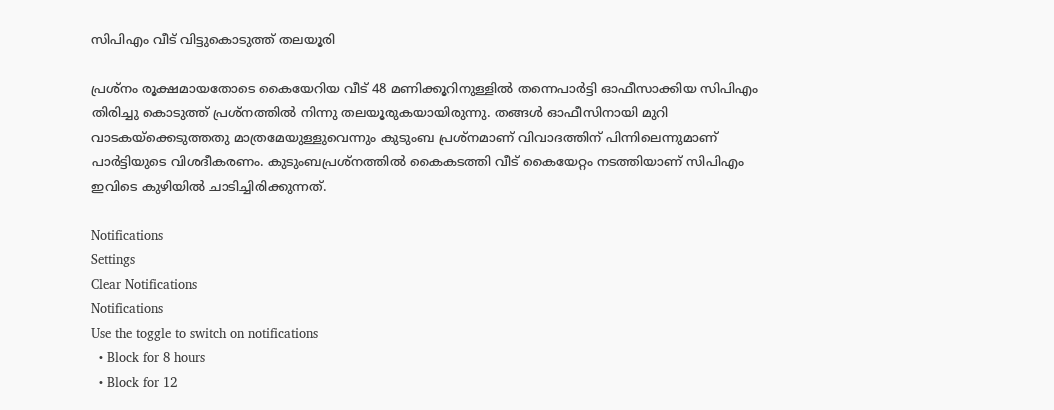സിപിഎം വീട് വിട്ടുകൊടുത്ത് തലയൂരി

പ്രശ്നം രൂക്ഷമായതോടെ കൈയേറിയ വീട് 48 മണിക്കൂറിനുള്ളില്‍ തന്നെപാര്‍ട്ടി ഓഫീസാക്കിയ സിപിഎം തിരിച്ചു കൊടുത്ത് പ്രശ്‌നത്തില്‍ നിന്നു തലയൂരുകയായിരുന്നു. തങ്ങള്‍ ഓഫീസിനായി മുറി വാടകയ്‌ക്കെടുത്തതു മാത്രമേയുള്ളുവെന്നും കുടുംബ പ്രശ്‌നമാണ് വിവാദത്തിന് പിന്നിലെന്നുമാണ് പാര്‍ട്ടിയുടെ വിശദീകരണം. കുടുംബപ്രശ്‌നത്തില്‍ കൈകടത്തി വീട് കൈയേറ്റം നടത്തിയാണ് സിപിഎം ഇവിടെ കുഴിയില്‍ ചാടിച്ചിരിക്കുന്നത്.

Notifications
Settings
Clear Notifications
Notifications
Use the toggle to switch on notifications
  • Block for 8 hours
  • Block for 12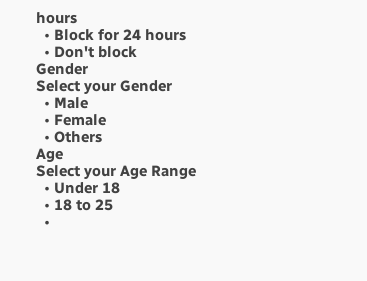hours
  • Block for 24 hours
  • Don't block
Gender
Select your Gender
  • Male
  • Female
  • Others
Age
Select your Age Range
  • Under 18
  • 18 to 25
  •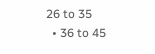26 to 35
  • 36 to 45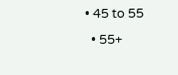• 45 to 55
  • 55+